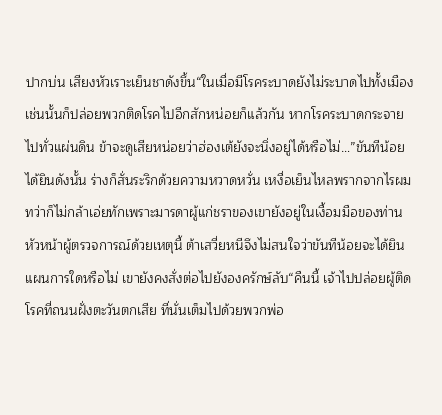ปากบ่น เสียงหัวเราะเย็นชาดังขึ้น“ในเมื่อมีโรคระบาดยังไม่ระบาดไปทั้งเมือง เช่นนั้นก็ปล่อยพวกติดโรคไปอีกสักหน่อยก็แล้วกัน หากโรคระบาดกระจายไปทั่วแผ่นดิน ข้าจะดูเสียหน่อยว่าฮ่องเต้ยังจะนิ่งอยู่ได้หรือไม่…”ขันทีน้อยได้ยินดังนั้น ร่างก็สั่นระริกด้วยความหวาดหวั่น เหงื่อเย็นไหลพรากจากไรผม ทว่าก็ไม่กล้าเอ่ยทักเพราะมารดาผู้แก่ชราของเขายังอยู่ในเงื้อมมือของท่านหัวหน้าผู้ตรวจการณ์ด้วยเหตุนี้ ต้าเสวี่ยหนีจึงไม่สนใจว่าขันทีน้อยจะได้ยินแผนการใดหรือไม่ เขายังคงสั่งต่อไปยังองครักษ์ลับ“คืนนี้ เจ้าไปปล่อยผู้ติดโรคที่ถนนฝั่งตะวันตกเสีย ที่นั่นเต็มไปด้วยพวกพ่อ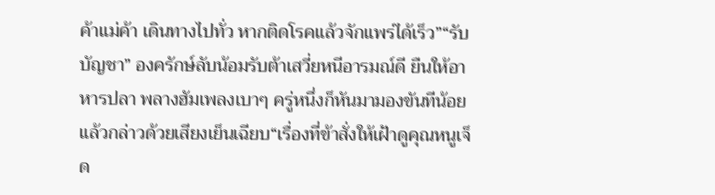ค้าแม่ค้า เดินทางไปทั่ว หากติดโรคแล้วจักแพร่ได้เร็ว”“รับบัญชา” องครักษ์ลับน้อมรับต้าเสวี่ยหนีอารมณ์ดี ยืนให้อาหารปลา พลางฮัมเพลงเบาๆ ครู่หนึ่งก็หันมามองขันทีน้อยแล้วกล่าวด้วยเสียงเย็นเฉียบ“เรื่องที่ข้าสั่งให้เฝ้าดูคุณหนูเจ็ด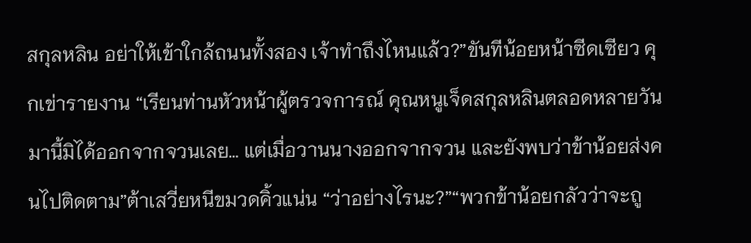สกุลหลิน อย่าให้เข้าใกล้ถนนทั้งสอง เจ้าทำถึงไหนแล้ว?”ขันทีน้อยหน้าซีดเซียว คุกเข่ารายงาน “เรียนท่านหัวหน้าผู้ตรวจการณ์ คุณหนูเจ็ดสกุลหลินตลอดหลายวันมานี้มิได้ออกจากจวนเลย… แต่เมื่อวานนางออกจากจวน และยังพบว่าข้าน้อยส่งคนไปติดตาม”ต้าเสวี่ยหนีขมวดคิ้วแน่น “ว่าอย่างไรนะ?”“พวกข้าน้อยกลัวว่าจะถู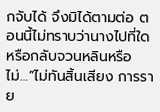กจับได้ จึงมิได้ตามต่อ ตอนนี้ไม่ทราบว่านางไปที่ใด หรือกลับจวนหลินหรือไม่…”ไม่ทันสิ้นเสียง การราย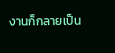งานก็กลายเป็น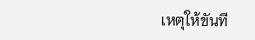เหตุให้ขันที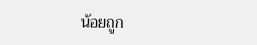น้อยถูก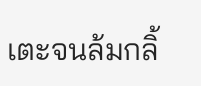เตะจนล้มกลิ้